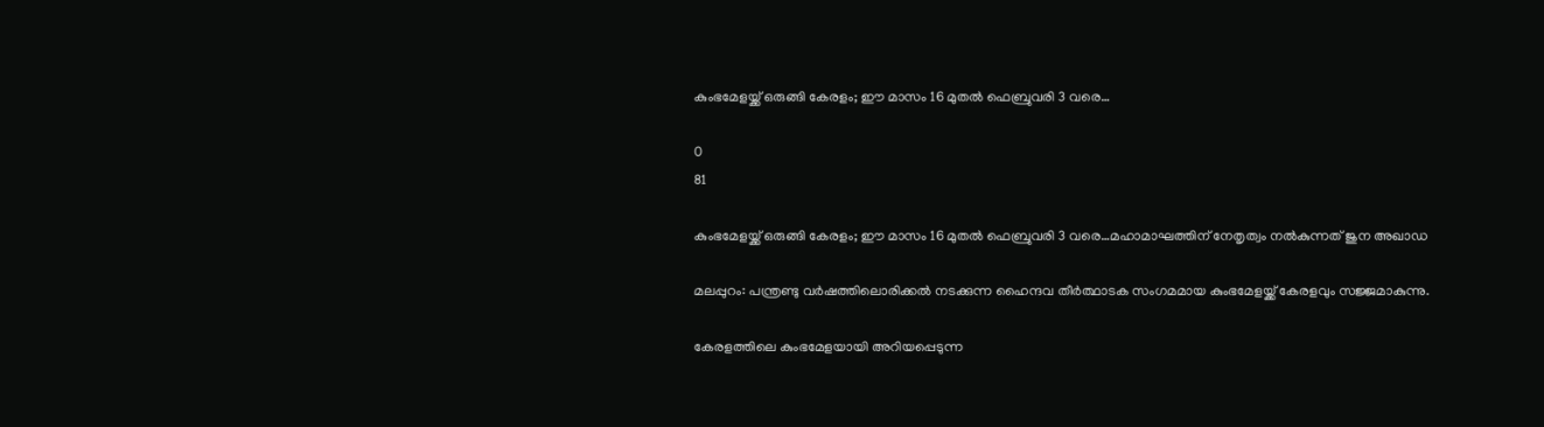കുംഭമേളയ്ക്ക് ഒരുങ്ങി കേരളം; ഈ മാസം 16 മുതൽ ഫെബ്രുവരി 3 വരെ…

0
81

കുംഭമേളയ്ക്ക് ഒരുങ്ങി കേരളം; ഈ മാസം 16 മുതൽ ഫെബ്രുവരി 3 വരെ…മഹാമാഘത്തിന് നേതൃത്വം നൽകുന്നത് ജുന അഖാഡ

മലപ്പുറം: പന്ത്രണ്ടു വർഷത്തിലൊരിക്കൽ നടക്കുന്ന ഹൈന്ദവ തീർത്ഥാടക സംഗമമായ കുംഭമേളയ്ക്ക് കേരളവും സജ്ജമാകുന്നു.

കേരളത്തിലെ കുംഭമേളയായി അറിയപ്പെടുന്ന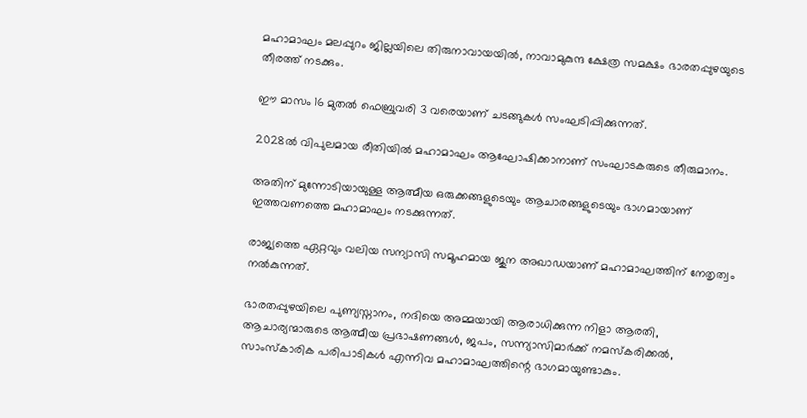മഹാമാഘം മലപ്പുറം ജില്ലയിലെ തിരുനാവായയിൽ, നാവാമുകുന്ദ ക്ഷേത്ര സമക്ഷം ഭാരതപ്പുഴയുടെ തീരത്ത് നടക്കും.

ഈ മാസം 16 മുതൽ ഫെബ്രുവരി 3 വരെയാണ് ചടങ്ങുകൾ സംഘടിപ്പിക്കുന്നത്.

2028ൽ വിപുലമായ രീതിയിൽ മഹാമാഘം ആഘോഷിക്കാനാണ് സംഘാടകരുടെ തീരുമാനം.

അതിന് മുന്നോടിയായുള്ള ആത്മീയ ഒരുക്കങ്ങളുടെയും ആചാരങ്ങളുടെയും ഭാഗമായാണ് ഇത്തവണത്തെ മഹാമാഘം നടക്കുന്നത്.

രാജ്യത്തെ ഏറ്റവും വലിയ സന്യാസി സമൂഹമായ ജുന അഖാഡയാണ് മഹാമാഘത്തിന് നേതൃത്വം നൽകുന്നത്.

ഭാരതപ്പുഴയിലെ പുണ്യസ്നാനം, നദിയെ അമ്മയായി ആരാധിക്കുന്ന നിളാ ആരതി, ആചാര്യന്മാരുടെ ആത്മീയ പ്രഭാഷണങ്ങൾ, ജപം, സന്ന്യാസിമാർക്ക് നമസ്‌കരിക്കൽ, സാംസ്കാരിക പരിപാടികൾ എന്നിവ മഹാമാഘത്തിന്റെ ഭാഗമായുണ്ടാകും.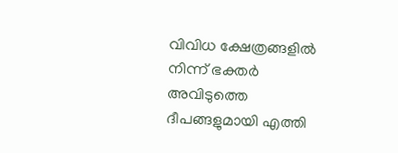വിവിധ ക്ഷേത്രങ്ങളിൽ നിന്ന് ഭക്തർ അവിടുത്തെ ദീപങ്ങളുമായി എത്തി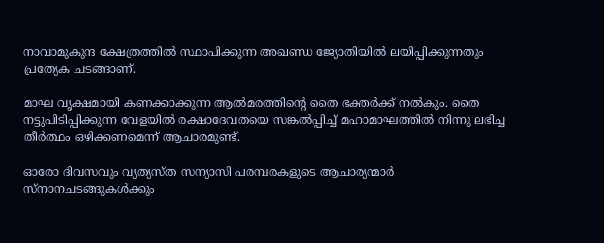നാവാമുകുന്ദ ക്ഷേത്രത്തിൽ സ്ഥാപിക്കുന്ന അഖണ്ഡ ജ്യോതിയിൽ ലയിപ്പിക്കുന്നതും പ്രത്യേക ചടങ്ങാണ്.

മാഘ വൃക്ഷമായി കണക്കാക്കുന്ന ആൽമരത്തിന്റെ തൈ ഭക്തർക്ക് നൽകും. തൈ നട്ടുപിടിപ്പിക്കുന്ന വേളയിൽ രക്ഷാദേവതയെ സങ്കൽപ്പിച്ച് മഹാമാഘത്തിൽ നിന്നു ലഭിച്ച തീർത്ഥം ഒഴിക്കണമെന്ന് ആചാരമുണ്ട്.

ഓരോ ദിവസവും വ്യത്യസ്ത സന്യാസി പരമ്പരകളുടെ ആചാര്യന്മാർ സ്നാനചടങ്ങുകൾക്കും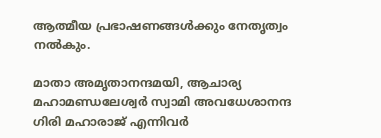ആത്മീയ പ്രഭാഷണങ്ങൾക്കും നേതൃത്വം നൽകും.

മാതാ അമൃതാനന്ദമയി, ആചാര്യ മഹാമണ്ഡലേശ്വർ സ്വാമി അവധേശാനന്ദ ഗിരി മഹാരാജ് എന്നിവർ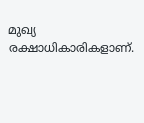മുഖ്യ രക്ഷാധികാരികളാണ്.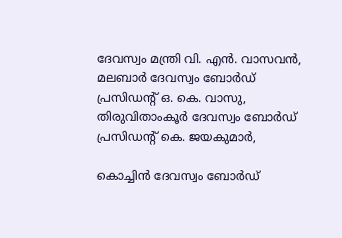ദേവസ്വം മന്ത്രി വി. എൻ. വാസവൻ, മലബാർ ദേവസ്വം ബോർഡ് പ്രസിഡന്റ് ഒ. കെ. വാസു, തിരുവിതാംകൂർ ദേവസ്വം ബോർഡ് പ്രസിഡന്റ് കെ. ജയകുമാർ,

കൊച്ചിൻ ദേവസ്വം ബോർഡ്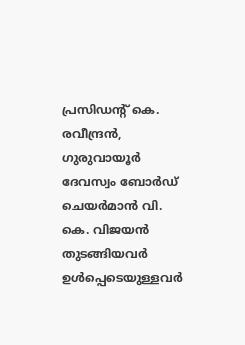പ്രസിഡന്റ് കെ. രവീന്ദ്രൻ, ഗുരുവായൂർ ദേവസ്വം ബോർഡ് ചെയർമാൻ വി. കെ. വിജയൻ തുടങ്ങിയവർ ഉൾപ്പെടെയുള്ളവർ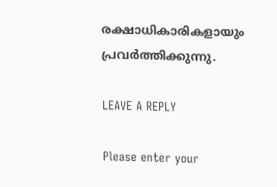രക്ഷാധികാരികളായും പ്രവർത്തിക്കുന്നു.

LEAVE A REPLY

Please enter your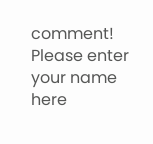comment!
Please enter your name here